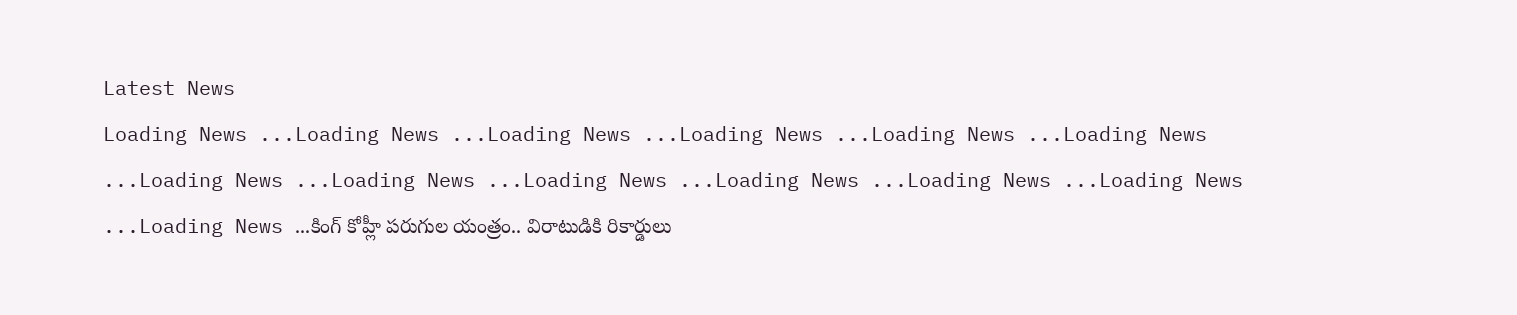Latest News
Loading News ...Loading News ...Loading News ...Loading News ...Loading News ...Loading News ...Loading News ...Loading News ...Loading News ...Loading News ...Loading News ...Loading News ...Loading News ...కింగ్ కోహ్లీ పరుగుల యంత్రం.. విరాటుడికి రికార్డులు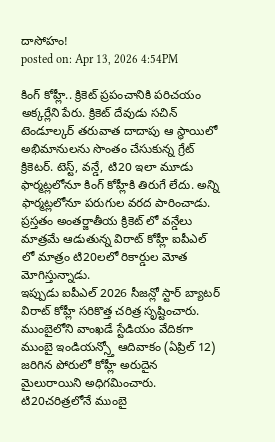దాసోహం!
posted on: Apr 13, 2026 4:54PM

కింగ్ కోహ్లీ.. క్రికెట్ ప్రపంచానికి పరిచయం అక్కర్లేని పేరు. క్రికెట్ దేవుడు సచిన్ టెండూల్కర్ తరువాత దాదాపు ఆ స్థాయిలో అభిమానులను సొంతం చేసుకున్న గ్రేట్ క్రికెటర్. టెస్ట్, వన్డే, టి20 ఇలా మూడు ఫార్మట్లలోనూ కింగ్ కోహ్లీకి తిరుగే లేదు. అన్ని ఫార్మట్లలోనూ పరుగుల వరద పారించాడు. ప్రస్తతం అంతర్జాతీయ క్రికెట్ లో వన్డేలు మాత్రమే ఆడుతున్న విరాట్ కోహ్లీ ఐపీఎల్ లో మాత్రం టి20లలో రికార్డుల మోత మోగిస్తున్నాడు.
ఇప్పుడు ఐపీఎల్ 2026 సీజన్లో స్టార్ బ్యాటర్ విరాట్ కోహ్లీ సరికొత్త చరిత్ర సృష్టించారు. ముంబైలోని వాంఖడే స్టేడియం వేదికగా ముంబై ఇండియన్స్తో ఆదివాకం (ఏప్రిల్ 12) జరిగిన పోరులో కోహ్లీ అరుదైన మైలురాయిని అధిగమించారు. టి20చరిత్రలోనే ముంబై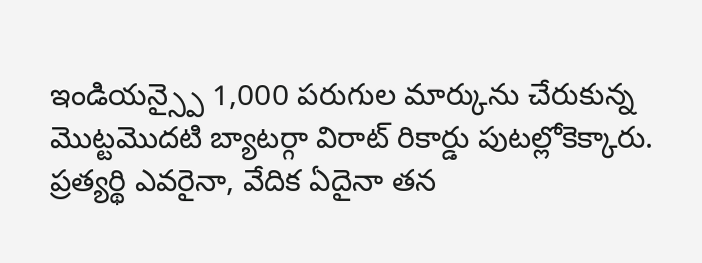ఇండియన్స్పై 1,000 పరుగుల మార్కును చేరుకున్న మొట్టమొదటి బ్యాటర్గా విరాట్ రికార్డు పుటల్లోకెక్కారు. ప్రత్యర్థి ఎవరైనా, వేదిక ఏదైనా తన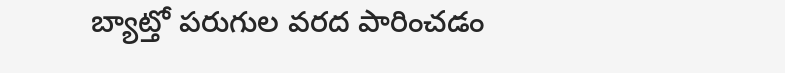బ్యాట్తో పరుగుల వరద పారించడం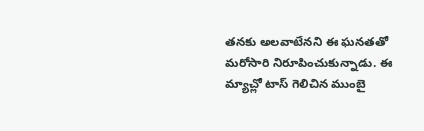తనకు అలవాటేనని ఈ ఘనతతో మరోసారి నిరూపించుకున్నాడు. ఈ మ్యాచ్లో టాస్ గెలిచిన ముంబై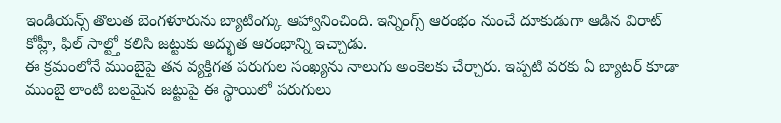ఇండియన్స్ తొలుత బెంగళూరును బ్యాటింగ్కు ఆహ్వానించింది. ఇన్నింగ్స్ ఆరంభం నుంచే దూకుడుగా ఆడిన విరాట్ కోహ్లీ, ఫిల్ సాల్ట్తో కలిసి జట్టుకు అద్భుత ఆరంభాన్ని ఇచ్చాడు.
ఈ క్రమంలోనే ముంబైపై తన వ్యక్తిగత పరుగుల సంఖ్యను నాలుగు అంకెలకు చేర్చారు. ఇప్పటి వరకు ఏ బ్యాటర్ కూడా ముంబై లాంటి బలమైన జట్టుపై ఈ స్థాయిలో పరుగులు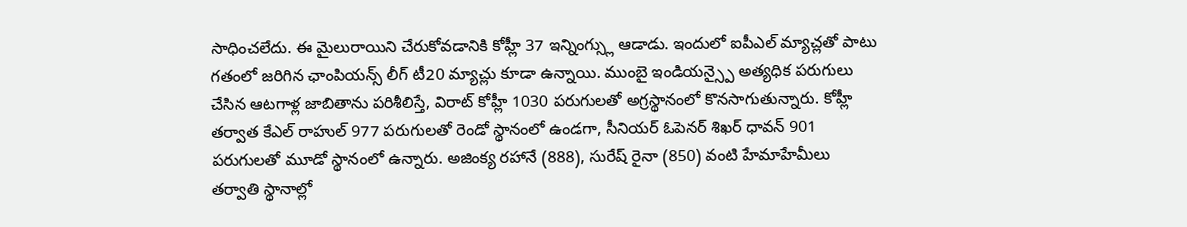సాధించలేదు. ఈ మైలురాయిని చేరుకోవడానికి కోహ్లీ 37 ఇన్నింగ్స్లు ఆడాడు. ఇందులో ఐపీఎల్ మ్యాచ్లతో పాటు గతంలో జరిగిన ఛాంపియన్స్ లీగ్ టీ20 మ్యాచ్లు కూడా ఉన్నాయి. ముంబై ఇండియన్స్పై అత్యధిక పరుగులు చేసిన ఆటగాళ్ల జాబితాను పరిశీలిస్తే, విరాట్ కోహ్లీ 1030 పరుగులతో అగ్రస్థానంలో కొనసాగుతున్నారు. కోహ్లీ తర్వాత కేఎల్ రాహుల్ 977 పరుగులతో రెండో స్థానంలో ఉండగా, సీనియర్ ఓపెనర్ శిఖర్ ధావన్ 901 పరుగులతో మూడో స్థానంలో ఉన్నారు. అజింక్య రహానే (888), సురేష్ రైనా (850) వంటి హేమాహేమీలు తర్వాతి స్థానాల్లో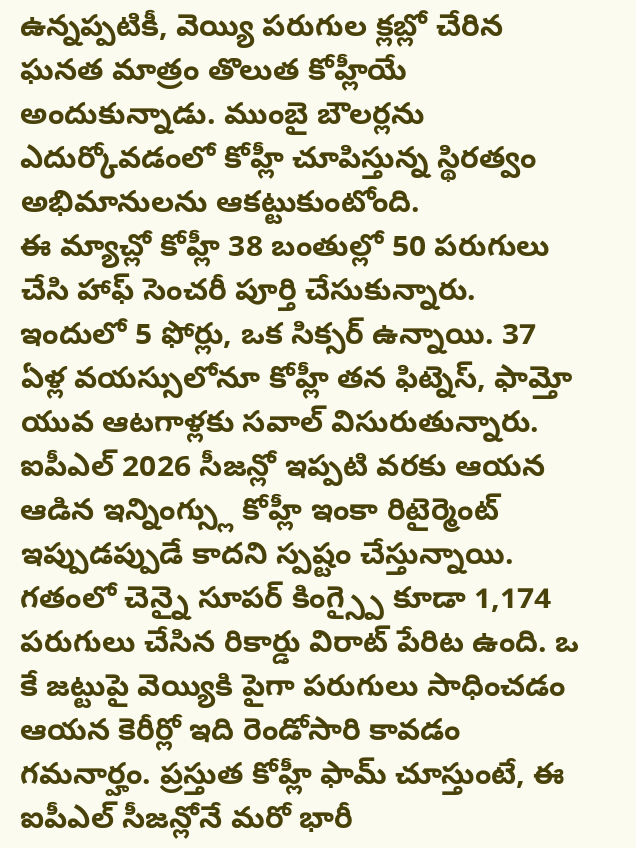ఉన్నప్పటికీ, వెయ్యి పరుగుల క్లబ్లో చేరిన ఘనత మాత్రం తొలుత కోహ్లీయే అందుకున్నాడు. ముంబై బౌలర్లను ఎదుర్కోవడంలో కోహ్లీ చూపిస్తున్న స్థిరత్వం అభిమానులను ఆకట్టుకుంటోంది.
ఈ మ్యాచ్లో కోహ్లీ 38 బంతుల్లో 50 పరుగులు చేసి హాఫ్ సెంచరీ పూర్తి చేసుకున్నారు. ఇందులో 5 ఫోర్లు, ఒక సిక్సర్ ఉన్నాయి. 37 ఏళ్ల వయస్సులోనూ కోహ్లీ తన ఫిట్నెస్, ఫామ్తో యువ ఆటగాళ్లకు సవాల్ విసురుతున్నారు. ఐపీఎల్ 2026 సీజన్లో ఇప్పటి వరకు ఆయన ఆడిన ఇన్నింగ్స్లు కోహ్లీ ఇంకా రిటైర్మెంట్ ఇప్పుడప్పుడే కాదని స్పష్టం చేస్తున్నాయి. గతంలో చెన్నై సూపర్ కింగ్స్పై కూడా 1,174 పరుగులు చేసిన రికార్డు విరాట్ పేరిట ఉంది. ఒ కే జట్టుపై వెయ్యికి పైగా పరుగులు సాధించడం ఆయన కెరీర్లో ఇది రెండోసారి కావడం గమనార్హం. ప్రస్తుత కోహ్లీ ఫామ్ చూస్తుంటే, ఈ ఐపీఎల్ సీజన్లోనే మరో భారీ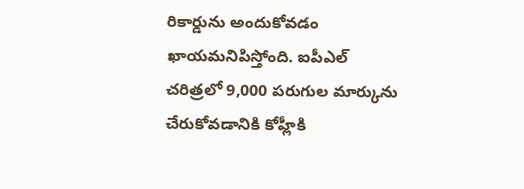రికార్డును అందుకోవడం ఖాయమనిపిస్తోంది. ఐపీఎల్ చరిత్రలో 9,000 పరుగుల మార్కును చేరుకోవడానికి కోహ్లీకి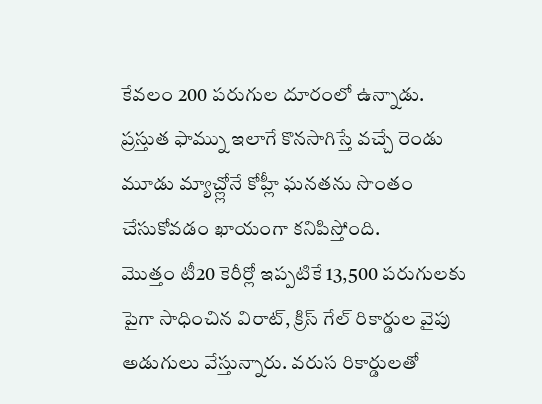కేవలం 200 పరుగుల దూరంలో ఉన్నాడు. ప్రస్తుత ఫామ్ను ఇలాగే కొనసాగిస్తే వచ్చే రెండు మూడు మ్యాచ్ల్లోనే కోహ్లీ ఘనతను సొంతం చేసుకోవడం ఖాయంగా కనిపిస్తోంది.
మొత్తం టీ20 కెరీర్లో ఇప్పటికే 13,500 పరుగులకు పైగా సాధించిన విరాట్, క్రిస్ గేల్ రికార్డుల వైపు అడుగులు వేస్తున్నారు. వరుస రికార్డులతో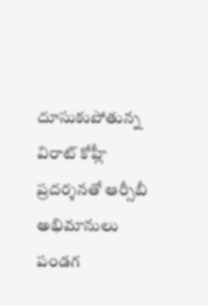దూసుకుపోతున్న విరాట్ కోహ్లీ ప్రదర్శనతో ఆర్సీబీ అభిమానులు పండగ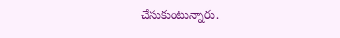చేసుకుంటున్నారు.